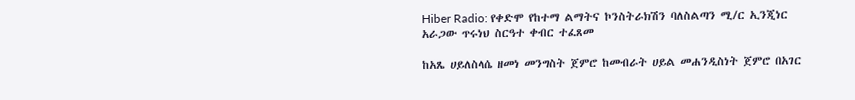Hiber Radio: የቀድሞ የከተማ ልማትና ኮንስትራክሽን ባለስልጣን ሚ/ር ኢንጂነር አራጋው ጥሩነህ ስርዓተ ቀብር ተፈጸመ

ከአጼ ሀይለስላሴ ዘመነ መንግስት ጀምሮ ከመብራት ሀይል መሐንዲስነት ጀምሮ በአገር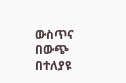ውስጥና በውጭ በተለያዩ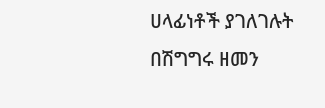ሀላፊነቶች ያገለገሉት በሽግግሩ ዘመን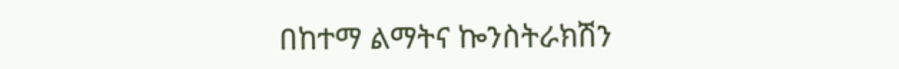በከተማ ልማትና ኰንስትራክሽን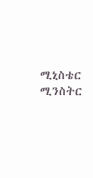ሚኒስቴር ሚንስትር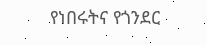የነበሩትና የጎንደር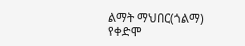ልማት ማህበር(ጎልማ) የቀድሞ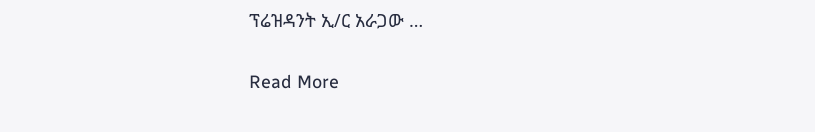ፕሬዝዳንት ኢ/ር አራጋው …

Read More